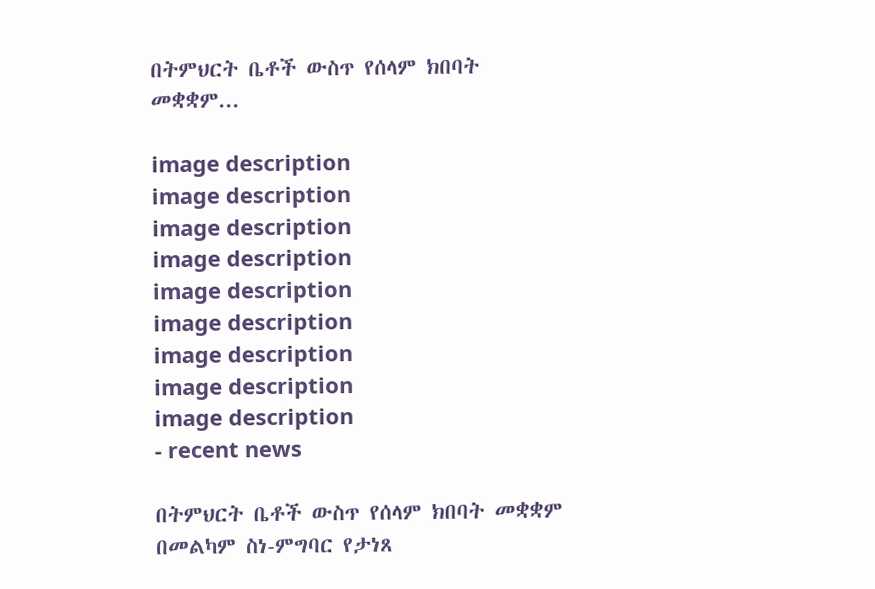በትምህርት ቤቶች ውስጥ የሰላም ክበባት መቋቋም...

image description
image description
image description
image description
image description
image description
image description
image description
image description
- recent news

በትምህርት ቤቶች ውስጥ የሰላም ክበባት መቋቋም በመልካም ስነ-ምግባር የታነጸ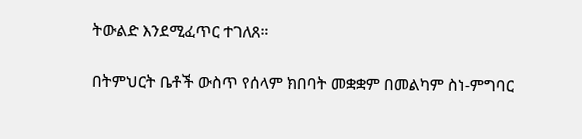ትውልድ እንደሚፈጥር ተገለጸ።

በትምህርት ቤቶች ውስጥ የሰላም ክበባት መቋቋም በመልካም ስነ-ምግባር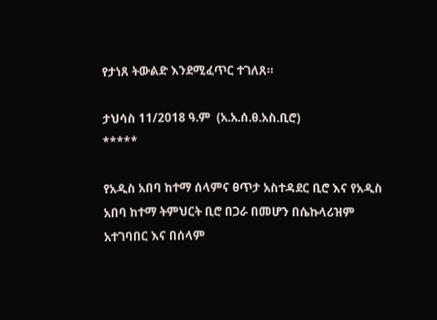የታነጸ ትውልድ እንደሚፈጥር ተገለጸ።

ታህሳስ 11/2018 ዓ.ም  (አ.አ.ሰ.ፀ.አስ.ቢሮ)
*****

የአዲስ አበባ ከተማ ሰላምና ፀጥታ አስተዳደር ቢሮ እና የአዲስ አበባ ከተማ ትምህርት ቢሮ በጋራ በመሆን በሴኩላሪዝም አተገባበር እና በሰላም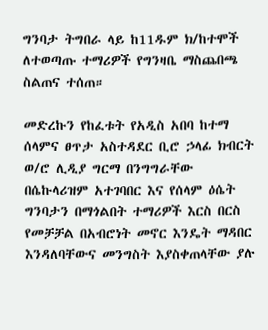ግንባታ ትግበራ ላይ ከ11ዱም ክ/ከተሞች ለተወጣጡ ተማሪዎች የግንዛቤ ማስጨበጫ ስልጠና ተሰጠ።

መድረኩን የከፈቱት የአዲስ አበባ ከተማ ሰላምና ፀጥታ አስተዳደር ቢሮ ኃላፊ ክብርት ወ/ሮ ሊዲያ ግርማ በንግግራቸው  በሴኩላሪዝም አተገባበር እና የሰላም ዕሴት ግንባታን በማጎልበት ተማሪዎች እርስ በርስ የመቻቻል በአብሮነት መኖር እንዴት ማዳበር እንዳለባቸውና መንግስት እያስቀጠላቸው ያሉ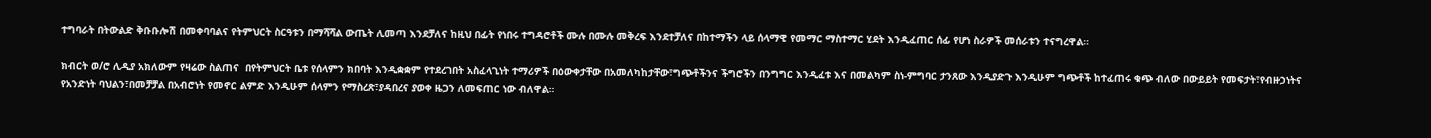ተግባራት በትውልድ ቅቡቡሎሽ በመቀባባልና የትምህርት ስርዓቱን በማሻሻል ውጤት ሊመጣ እንደቻለና ከዚህ በፊት የነበሩ ተግዳሮቶች ሙሉ በሙሉ መቅረፍ እንደተቻለና በከተማችን ላይ ሰላማዊ የመማር ማስተማር ሂደት እንዲፈጠር ሰፊ የሆነ ስራዎች መሰራቱን ተናግረዋል።

ክብርት ወ/ሮ ሊዲያ አክለውም የዛሬው ስልጠና  በየትምህርት ቤቱ የሰላምን ክበባት እንዲቋቋም የተደረገበት አስፈላጊነት ተማሪዎች በዕውቀታቸው በአመለካከታቸው፣ግጭቶችንና ችግሮችን በንግግር እንዲፈቱ እና በመልካም ስነ-ምግባር ታንጸው እንዲያድጉ እንዲሁም ግጭቶች ከተፈጠሩ ቁጭ ብለው በውይይት የመፍታት፣የብዙኃነትና የአንድነት ባህልን፣በመቻቻል በአብሮነት የመኖር ልምድ እንዲሁም ሰላምን የማስረጽ፣ያዳበረና ያወቀ ዜጋን ለመፍጠር ነው ብለዋል።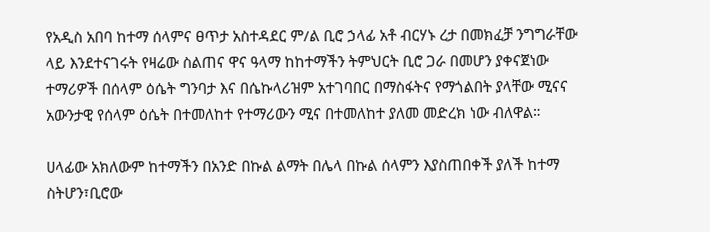የአዲስ አበባ ከተማ ሰላምና ፀጥታ አስተዳደር ም/ል ቢሮ ኃላፊ አቶ ብርሃኑ ረታ በመክፈቻ ንግግራቸው ላይ እንደተናገሩት የዛሬው ስልጠና ዋና ዓላማ ከከተማችን ትምህርት ቢሮ ጋራ በመሆን ያቀናጀነው ተማሪዎች በሰላም ዕሴት ግንባታ እና በሴኩላሪዝም አተገባበር በማስፋትና የማጎልበት ያላቸው ሚናና አውንታዊ የሰላም ዕሴት በተመለከተ የተማሪውን ሚና በተመለከተ ያለመ መድረክ ነው ብለዋል።

ሀላፊው አክለውም ከተማችን በአንድ በኩል ልማት በሌላ በኩል ሰላምን እያስጠበቀች ያለች ከተማ ስትሆን፣ቢሮው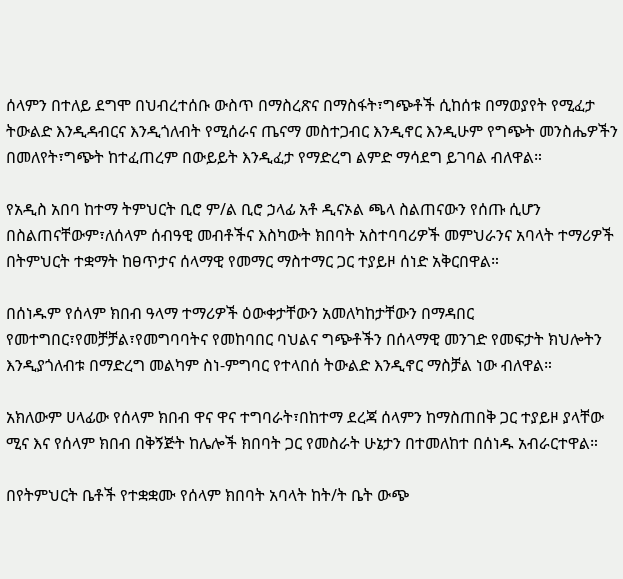ሰላምን በተለይ ደግሞ በህብረተሰቡ ውስጥ በማስረጽና በማስፋት፣ግጭቶች ሲከሰቱ በማወያየት የሚፈታ ትውልድ እንዲዳብርና እንዲጎለብት የሚሰራና ጤናማ መስተጋብር እንዲኖር እንዲሁም የግጭት መንስሔዎችን በመለየት፣ግጭት ከተፈጠረም በውይይት እንዲፈታ የማድረግ ልምድ ማሳደግ ይገባል ብለዋል።

የአዲስ አበባ ከተማ ትምህርት ቢሮ ም/ል ቢሮ ኃላፊ አቶ ዲናኦል ጫላ ስልጠናውን የሰጡ ሲሆን በስልጠናቸውም፣ለሰላም ሰብዓዊ መብቶችና እስካውት ክበባት አስተባባሪዎች መምህራንና አባላት ተማሪዎች በትምህርት ተቋማት ከፀጥታና ሰላማዊ የመማር ማስተማር ጋር ተያይዞ ሰነድ አቅርበዋል።

በሰነዱም የሰላም ክበብ ዓላማ ተማሪዎች ዕውቀታቸውን አመለካከታቸውን በማዳበር የመተግበር፣የመቻቻል፣የመግባባትና የመከባበር ባህልና ግጭቶችን በሰላማዊ መንገድ የመፍታት ክህሎትን እንዲያጎለብቱ በማድረግ መልካም ስነ-ምግባር የተላበሰ ትውልድ እንዲኖር ማስቻል ነው ብለዋል።

አክለውም ሀላፊው የሰላም ክበብ ዋና ዋና ተግባራት፣በከተማ ደረጃ ሰላምን ከማስጠበቅ ጋር ተያይዞ ያላቸው ሚና እና የሰላም ክበብ በቅኝጅት ከሌሎች ክበባት ጋር የመስራት ሁኔታን በተመለከተ በሰነዱ አብራርተዋል።

በየትምህርት ቤቶች የተቋቋሙ የሰላም ክበባት አባላት ከት/ት ቤት ውጭ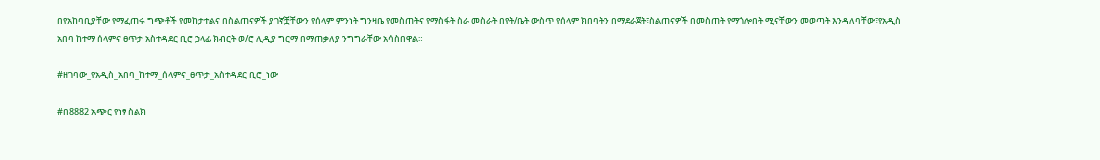በየአከባቢያቸው የማፈጠሩ ግጭቶች የመከታተልና በስልጠናዎች ያገኛቿቸውን የሰላም ምንነት ግንዛቤ የመስጠትና የማስፋት ስራ መስራት በየት/ቤት ውስጥ የሰላም ክበባትን በማደራጀት፣ስልጠናዎች በመስጠት የማጎሎበት ሚናቸውን መወጣት እንዳለባቸው፣የአዲስ አበባ ከተማ ሰላምና ፀጥታ አስተዳደር ቢሮ ኃላፊ ክብርት ወ/ሮ ሊዲያ ግርማ በማጠቃለያ ንግግራቸው አሳስበዋል።

#ዘገባው_የአዲስ_አበባ_ከተማ_ሰላምና_ፀጥታ_አስተዳደር ቢሮ_ነው

#በ8882 አጭር የነፃ ስልክ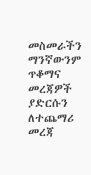መስመራችን ማንኛውንም ጥቆማና መረጃዎች ያድርሱን ለተጨማሪ መረጃ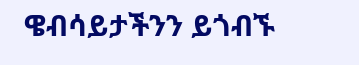ዌብሳይታችንን ይጎብኙ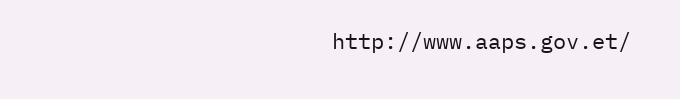http://www.aaps.gov.et/